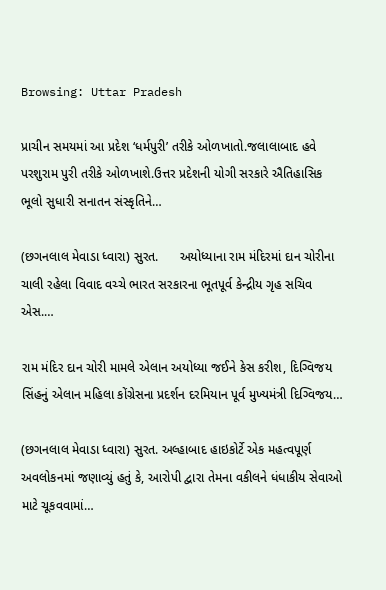Browsing: Uttar Pradesh

પ્રાચીન સમયમાં આ પ્રદેશ ‘ધર્મપુરી’ તરીકે ઓળખાતો.જલાલાબાદ હવે પરશુરામ પુરી તરીકે ઓળખાશે.ઉત્તર પ્રદેશની યોગી સરકારે ઐતિહાસિક ભૂલો સુધારી સનાતન સંસ્કૃતિને…

(છગનલાલ મેવાડા ધ્વારા) સુરત.      અયોધ્યાના રામ મંદિરમાં દાન ચોરીના ચાલી રહેલા વિવાદ વચ્ચે ભારત સરકારના ભૂતપૂર્વ કેન્દ્રીય ગૃહ સચિવ એસ.…

રામ મંદિર દાન ચોરી મામલે એલાન અયોધ્યા જઈને કેસ કરીશ, દિગ્વિજય સિંહનું એલાન મહિલા કોંગ્રેસના પ્રદર્શન દરમિયાન પૂર્વ મુખ્યમંત્રી દિગ્વિજય…

(છગનલાલ મેવાડા ધ્વારા) સુરત. અલ્હાબાદ હાઇકોર્ટે એક મહત્વપૂર્ણ અવલોકનમાં જણાવ્યું હતું કે, આરોપી દ્વારા તેમના વકીલને ધંધાકીય સેવાઓ માટે ચૂકવવામાં…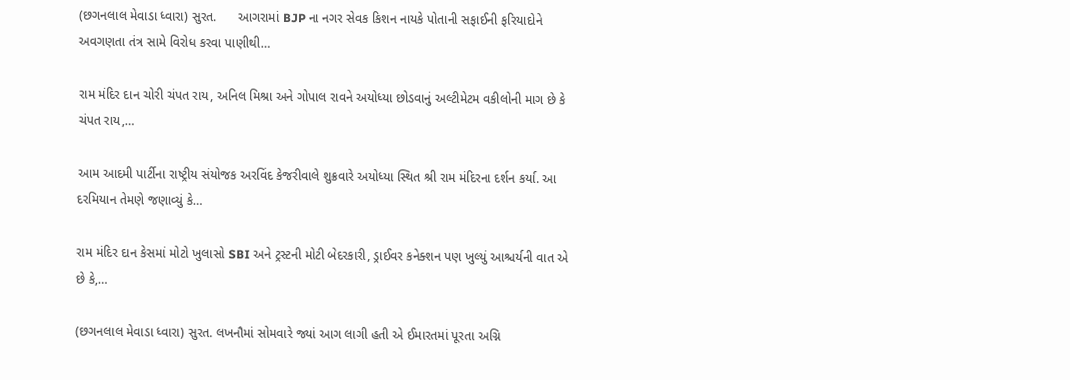(છગનલાલ મેવાડા ધ્વારા) સુરત.      આગરામાં BJP ના નગર સેવક કિશન નાયકે પોતાની સફાઈની ફરિયાદોને અવગણતા તંત્ર સામે વિરોધ કરવા પાણીથી…

રામ મંદિર દાન ચોરી ચંપત રાય, અનિલ મિશ્રા અને ગોપાલ રાવને અયોધ્યા છોડવાનું અલ્ટીમેટમ વકીલોની માગ છે કે ચંપત રાય,…

આમ આદમી પાર્ટીના રાષ્ટ્રીય સંયોજક અરવિંદ કેજરીવાલે શુક્રવારે અયોધ્યા સ્થિત શ્રી રામ મંદિરના દર્શન કર્યા. આ દરમિયાન તેમણે જણાવ્યું કે…

રામ મંદિર દાન કેસમાં મોટો ખુલાસો SBI અને ટ્રસ્ટની મોટી બેદરકારી, ડ્રાઈવર કનેક્શન પણ ખુલ્યું આશ્ચર્યની વાત એ છે કે,…

(છગનલાલ મેવાડા ધ્વારા) સુરત. લખનૌમાં સોમવારે જ્યાં આગ લાગી હતી એ ઈમારતમાં પૂરતા અગ્નિ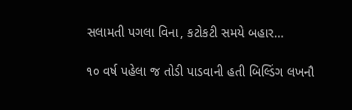સલામતી પગલા વિના, કટોકટી સમયે બહાર…

૧૦ વર્ષ પહેલા જ તોડી પાડવાની હતી બિલ્ડિંગ લખનૌ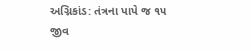અગ્નિકાંડ: તંત્રના પાપે જ ૧૫ જીવ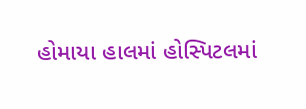હોમાયા હાલમાં હોસ્પિટલમાં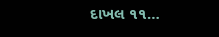દાખલ ૧૧…